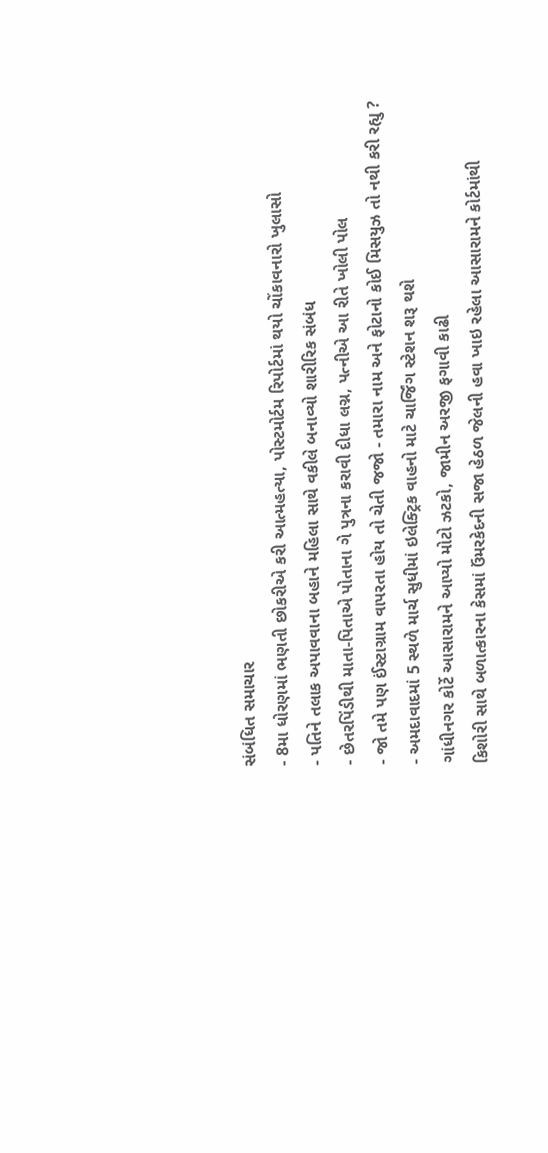સંબંધિત સમાચાર
- 8મા ધોરણમાં ભણતી છોકરીએ કરી આત્મહત્યા, પોસ્ટમોર્ટમ રિપોર્ટમાં થયો ચોંકાવનારો ખુલાસો
- પતિને તલાક અપાવવાના બહાને મહિલા સાથે વકીલે બનાવ્યો શારીરિક સંબંધ
- છેતરપિંડીથી માતા-પિતાએ પોતાના ગે પુત્રના કરાવી દીધા લગ્ન, પત્નીએ આ રીતે ખોલી પોલ
- જો તમે પણ ઈંસ્ટાગ્રામ વાપરતા હોય તો ચેતી જજો - તમારા નામ અને ફોટાનો કોઈ મિસયુઝ તો નથી કરી રહ્યુ ?
- અમદાવાદમાં 5 સ્થળે માર્ચ સુધીમાં ઇલેક્ટ્રિક વાહનો માટે ચાર્જિંગ સ્ટેશન શરૂ થશે
ગાંધીનગર કોર્ટે આસારામને આપ્યો મોટો ઝટકો, જામીન અરજી ફગાવી કાઢી
કિશોરી સાથે બળાત્કારના કેસમાં ઉંમરકેદની સજા હેઠળ જેલની હવા ખાઇ રહેલા આસારામને કોર્ટમાંથી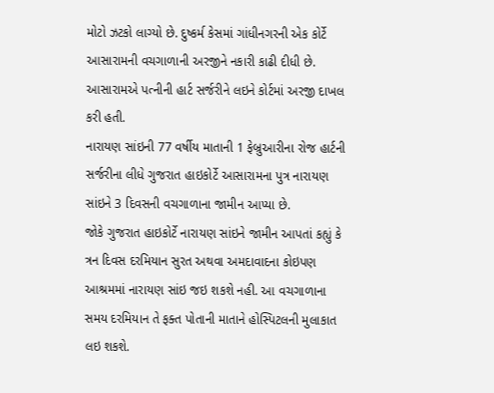મોટો ઝટકો લાગ્યો છે. દુષ્કર્મ કેસમાં ગાંધીનગરની એક કોર્ટે આસારામની વચગાળાની અરજીને નકારી કાઢી દીધી છે. આસારામએ પત્નીની હાર્ટ સર્જરીને લઇને કોર્ટમાં અરજી દાખલ કરી હતી.
નારાયણ સાંઇની 77 વર્ષીય માતાની 1 ફેબ્રુઆરીના રોજ હાર્ટની સર્જરીના લીધે ગુજરાત હાઇકોર્ટે આસારામના પુત્ર નારાયણ સાંઇને 3 દિવસની વચગાળાના જામીન આપ્યા છે.
જોકે ગુજરાત હાઇકોર્ટે નારાયણ સાંઇને જામીન આપતાં કહ્યું કે ત્રન દિવસ દરમિયાન સુરત અથવા અમદાવાદના કોઇપણ આશ્રમમાં નારાયણ સાંઇ જઇ શકશે નહી. આ વચગાળાના સમય દરમિયાન તે ફક્ત પોતાની માતાને હોસ્પિટલની મુલાકાત લઇ શકશે.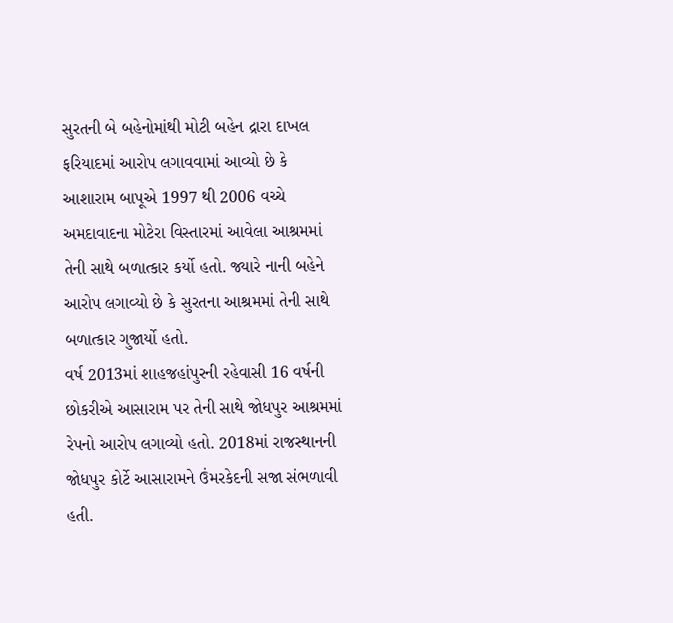સુરતની બે બહેનોમાંથી મોટી બહેન દ્રારા દાખલ ફરિયાદમાં આરોપ લગાવવામાં આવ્યો છે કે આશારામ બાપૂએ 1997 થી 2006 વચ્ચે અમદાવાદના મોટેરા વિસ્તારમાં આવેલા આશ્રમમાં તેની સાથે બળાત્કાર કર્યો હતો. જ્યારે નાની બહેને આરોપ લગાવ્યો છે કે સુરતના આશ્રમમાં તેની સાથે બળાત્કાર ગુજાર્યો હતો.
વર્ષ 2013માં શાહજહાંપુરની રહેવાસી 16 વર્ષની છોકરીએ આસારામ પર તેની સાથે જોધપુર આશ્રમમાં રેપનો આરોપ લગાવ્યો હતો. 2018માં રાજસ્થાનની જોધપુર કોર્ટે આસારામને ઉંમરકેદની સજા સંભળાવી હતી.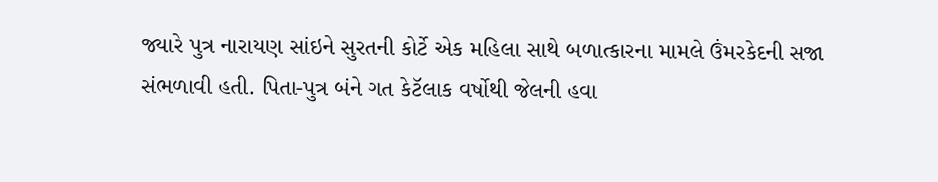જ્યારે પુત્ર નારાયણ સાંઇને સુરતની કોર્ટે એક મહિલા સાથે બળાત્કારના મામલે ઉંમરકેદની સજા સંભળાવી હતી. પિતા-પુત્ર બંને ગત કેટૅલાક વર્ષોથી જેલની હવા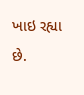ખાઇ રહ્યા છે.